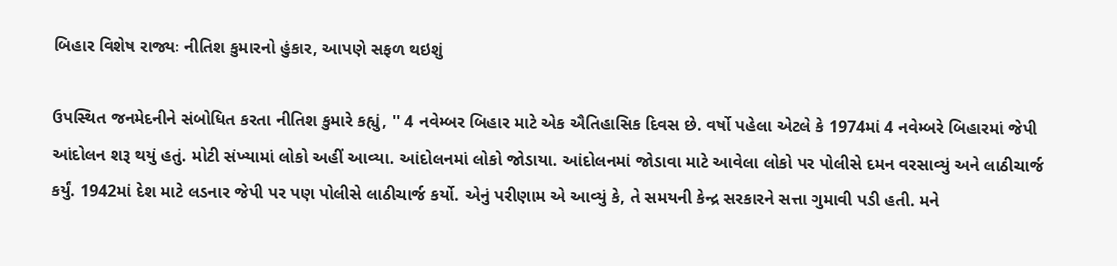બિહાર વિશેષ રાજ્યઃ નીતિશ કુમારનો હુંકાર, આપણે સફળ થઇશું

ઉપસ્થિત જનમેદનીને સંબોધિત કરતા નીતિશ કુમારે કહ્યું, '' 4 નવેમ્બર બિહાર માટે એક ઐતિહાસિક દિવસ છે. વર્ષો પહેલા એટલે કે 1974માં 4 નવેમ્બરે બિહારમાં જેપી આંદોલન શરૂ થયું હતું. મોટી સંખ્યામાં લોકો અહીં આવ્યા. આંદોલનમાં લોકો જોડાયા. આંદોલનમાં જોડાવા માટે આવેલા લોકો પર પોલીસે દમન વરસાવ્યું અને લાઠીચાર્જ કર્યું. 1942માં દેશ માટે લડનાર જેપી પર પણ પોલીસે લાઠીચાર્જ કર્યો. એનું પરીણામ એ આવ્યું કે, તે સમયની કેન્દ્ર સરકારને સત્તા ગુમાવી પડી હતી. મને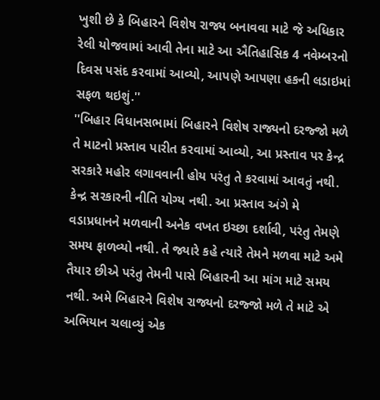ખુશી છે કે બિહારને વિશેષ રાજ્ય બનાવવા માટે જે અધિકાર રેલી યોજવામાં આવી તેના માટે આ ઐતિહાસિક 4 નવેમ્બરનો દિવસ પસંદ કરવામાં આવ્યો, આપણે આપણા હકની લડાઇમાં સફળ થઇશું.''
''બિહાર વિધાનસભામાં બિહારને વિશેષ રાજ્યનો દરજ્જો મળે તે માટનો પ્રસ્તાવ પારીત કરવામાં આવ્યો, આ પ્રસ્તાવ પર કેન્દ્ર સરકારે મહોર લગાવવાની હોય પરંતુ તે કરવામાં આવતું નથી. કેન્દ્ર સરકારની નીતિ યોગ્ય નથી. આ પ્રસ્તાવ અંગે મે વડાપ્રધાનને મળવાની અનેક વખત ઇચ્છા દર્શાવી, પરંતુ તેમણે સમય ફાળવ્યો નથી. તે જ્યારે કહે ત્યારે તેમને મળવા માટે અમે તૈયાર છીએ પરંતુ તેમની પાસે બિહારની આ માંગ માટે સમય નથી. અમે બિહારને વિશેષ રાજ્યનો દરજ્જો મળે તે માટે એ અભિયાન ચલાવ્યું એક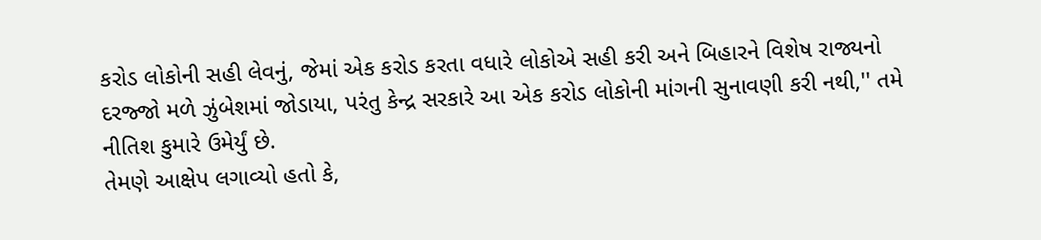કરોડ લોકોની સહી લેવનું, જેમાં એક કરોડ કરતા વધારે લોકોએ સહી કરી અને બિહારને વિશેષ રાજ્યનો દરજ્જો મળે ઝુંબેશમાં જોડાયા, પરંતુ કેન્દ્ર સરકારે આ એક કરોડ લોકોની માંગની સુનાવણી કરી નથી,'' તમે નીતિશ કુમારે ઉમેર્યું છે.
તેમણે આક્ષેપ લગાવ્યો હતો કે,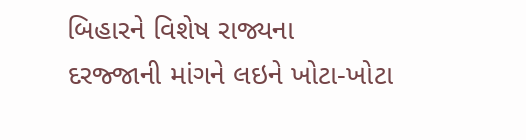બિહારને વિશેષ રાજ્યના દરજ્જાની માંગને લઇને ખોટા-ખોટા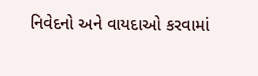નિવેદનો અને વાયદાઓ કરવામાં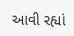આવી રહ્યાં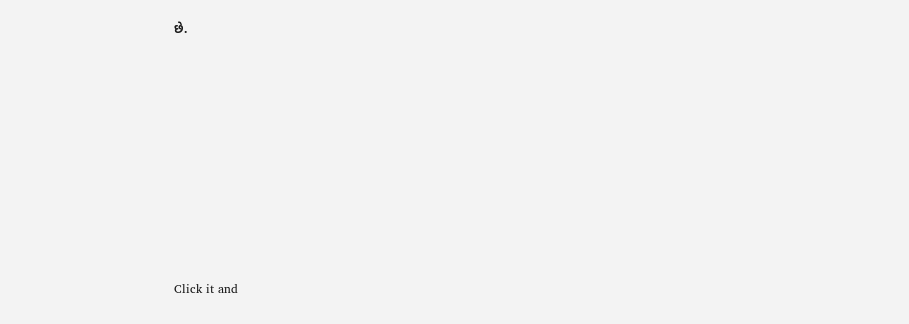છે.












Click it and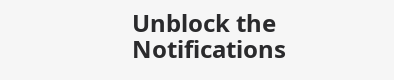Unblock the Notifications